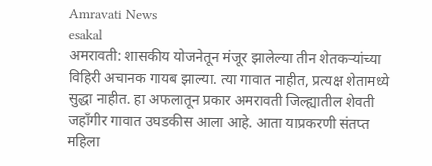Amravati News
esakal
अमरावती: शासकीय योजनेतून मंजूर झालेल्या तीन शेतकऱ्यांच्या विहिरी अचानक गायब झाल्या. त्या गावात नाहीत, प्रत्यक्ष शेतामध्ये सुद्धा नाहीत. हा अफलातून प्रकार अमरावती जिल्ह्यातील शेवती जहाँगीर गावात उघडकीस आला आहे. आता याप्रकरणी संतप्त महिला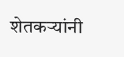शेतकऱ्यांनी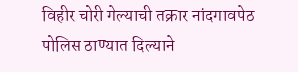विहीर चोरी गेल्याची तक्रार नांदगावपेठ पोलिस ठाण्यात दिल्याने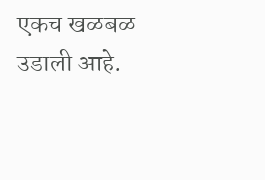एकच खळबळ उडाली आहे.